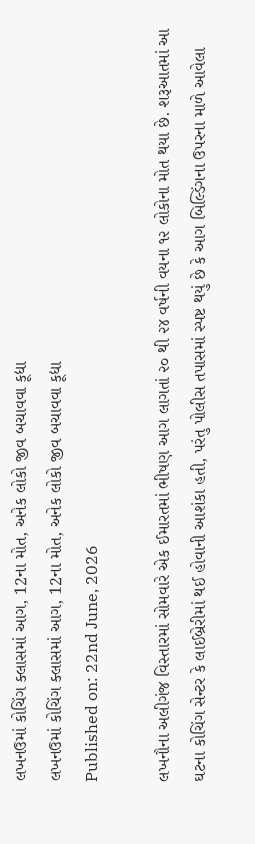લખનઉમાં કોચિંગ ક્લાસમાં આગ, 12ના મોત, અનેક લોકો જીવ બચાવવા કૂદ્યા
લખનઉમાં કોચિંગ ક્લાસમાં આગ, 12ના મોત, અનેક લોકો જીવ બચાવવા કૂદ્યા
Published on: 22nd June, 2026

લખનૌના અલીગંજ વિસ્તારમાં સોમવારે એક ઈમારતમાં ભીષણ આગ લાગતાં ૨૦ થી ૨૪ વર્ષની વયના ૧૨ લોકોના મોત થયા છે. શરૂઆતમાં આ ઘટના કોચિંગ સેન્ટર કે લાઈબ્રેરીમાં થઈ હોવાની આશંકા હતી, પરંતુ પોલીસ તપાસમાં સ્પષ્ટ થયું છે કે આગ બિલ્ડિંગના ઉપરના માળે આવેલા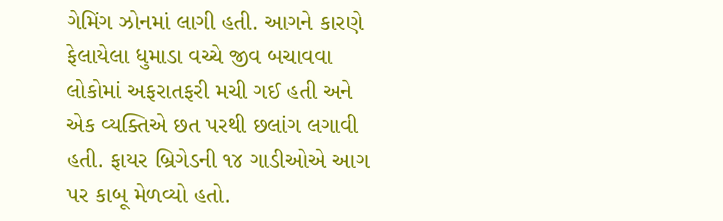ગેમિંગ ઝોનમાં લાગી હતી. આગને કારણે ફેલાયેલા ધુમાડા વચ્ચે જીવ બચાવવા લોકોમાં અફરાતફરી મચી ગઈ હતી અને એક વ્યક્તિએ છત પરથી છલાંગ લગાવી હતી. ફાયર બ્રિગેડની ૧૪ ગાડીઓએ આગ પર કાબૂ મેળવ્યો હતો.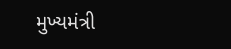મુખ્યમંત્રી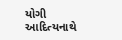યોગી આદિત્યનાથે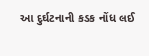આ દુર્ઘટનાની કડક નોંધ લઈ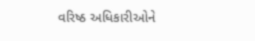વરિષ્ઠ અધિકારીઓને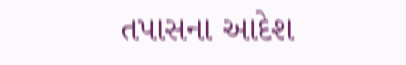તપાસના આદેશ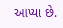આપ્યા છે.